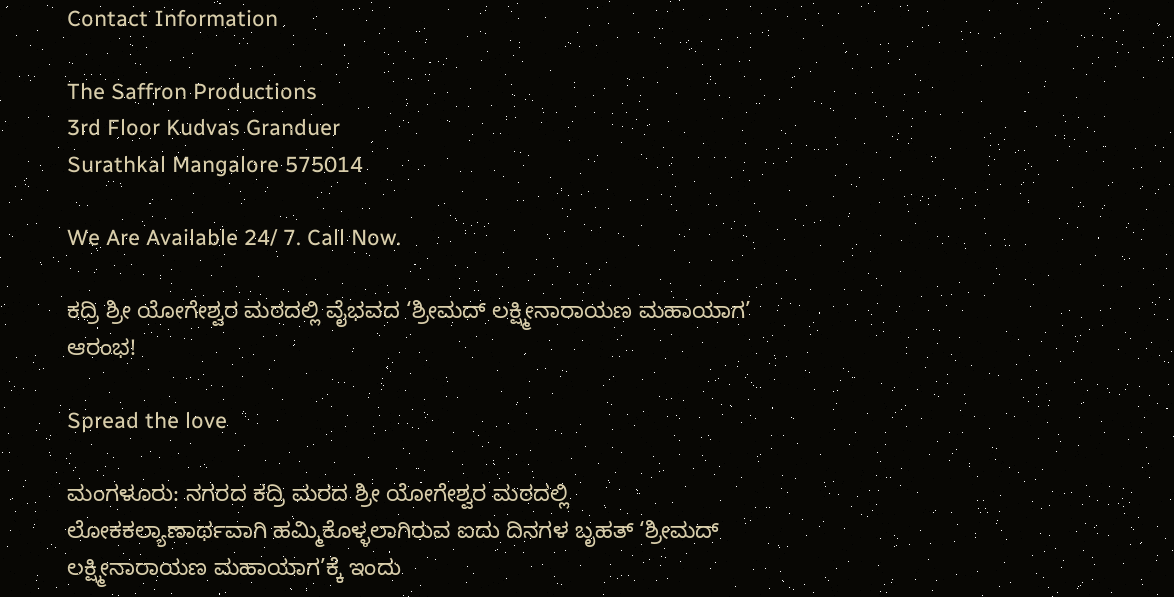Contact Information

The Saffron Productions
3rd Floor Kudvas Granduer
Surathkal Mangalore 575014

We Are Available 24/ 7. Call Now.

ಕದ್ರಿ ಶ್ರೀ ಯೋಗೇಶ್ವರ ಮಠದಲ್ಲಿ ವೈಭವದ ‘ಶ್ರೀಮದ್ ಲಕ್ಷ್ಮೀನಾರಾಯಣ ಮಹಾಯಾಗ’ ಆರಂಭ!

Spread the love

ಮಂಗಳೂರು: ನಗರದ ಕದ್ರಿ ಮರದ ಶ್ರೀ ಯೋಗೇಶ್ವರ ಮಠದಲ್ಲಿ ಲೋಕಕಲ್ಯಾಣಾರ್ಥವಾಗಿ ಹಮ್ಮಿಕೊಳ್ಳಲಾಗಿರುವ ಐದು ದಿನಗಳ ಬೃಹತ್ ‘ಶ್ರೀಮದ್ ಲಕ್ಷ್ಮೀನಾರಾಯಣ ಮಹಾಯಾಗ’ಕ್ಕೆ ಇಂದು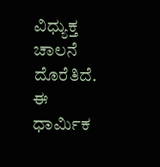ವಿಧ್ಯುಕ್ತ ಚಾಲನೆ ದೊರೆತಿದೆ. ಈ ಧಾರ್ಮಿಕ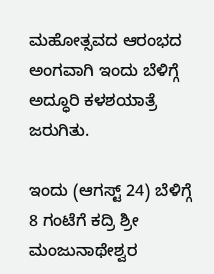ಮಹೋತ್ಸವದ ಆರಂಭದ ಅಂಗವಾಗಿ ಇಂದು ಬೆಳಿಗ್ಗೆ ಅದ್ಧೂರಿ ಕಳಶಯಾತ್ರೆ ಜರುಗಿತು.

ಇಂದು (ಆಗಸ್ಟ್ 24) ಬೆಳಿಗ್ಗೆ 8 ಗಂಟೆಗೆ ಕದ್ರಿ ಶ್ರೀ ಮಂಜುನಾಥೇಶ್ವರ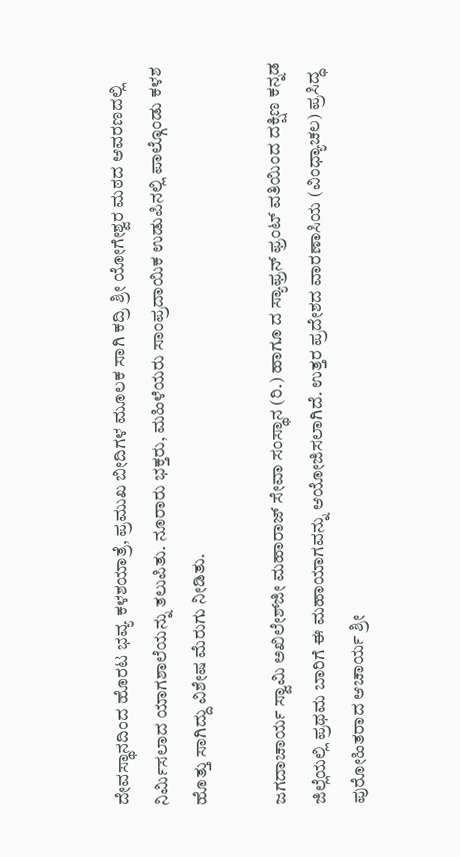ದೇವಸ್ಥಾನದಿಂದ ಹೊರಟ ಭವ್ಯ ಕಳಶಯಾತ್ರೆ, ಪ್ರಮುಖ ಬೀದಿಗಳ ಮೂಲಕ ಸಾಗಿ ಕದ್ರಿ ಶ್ರೀ ಯೋಗೇಶ್ವರ ಮಠದ ಆವರಣದಲ್ಲಿ ನಿರ್ಮಿಸಲಾದ ಯಾಗಶಾಲೆಯನ್ನು ತಲುಪಿತು. ನೂರಾರು ಭಕ್ತರು, ಮಹಿಳೆಯರು ಸಾಂಪ್ರದಾಯಿಕ ಉಡುಪಿನಲ್ಲಿ ಪಾಲ್ಗೊಂಡು ಕಳಶ ಹೊತ್ತು ಸಾಗಿದ್ದು ವಿಶೇಷ ಮೆರುಗು ನೀಡಿತು.

ಜಗದಾಚಾರ್ಯ ಸ್ವಾಮಿ ಅಖಿಲೇಶ್‌ಜೀ ಮಹಾರಾಜ್ ಸೇವಾ ಸಂಸ್ಥಾನ (ರಿ.) ಹಾಗೂ ದ ಸ್ಯಾಫ್ರನ್ ಫ್ರಂಟ್ ವತಿಯಿಂದ ದಕ್ಷಿಣ ಕನ್ನಡ ಜಿಲ್ಲೆಯಲ್ಲಿ ಪ್ರಥಮ ಬಾರಿಗೆ ಈ ಮಹಾಯಾಗವನ್ನು ಆಯೋಜಿಸಲಾಗಿದೆ. ಉತ್ತರ ಪ್ರದೇಶದ ವಾರಣಾಸಿಯ (ವಿಂಧ್ಯಾಚಲ) ಪ್ರಸಿದ್ಧ ಪುರೋಹಿತರಾದ ಆಚಾರ್ಯ ಶ್ರೀ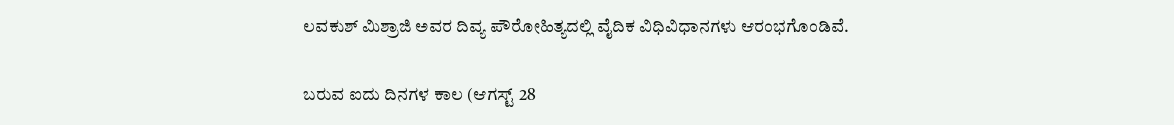ಲವಕುಶ್ ಮಿಶ್ರಾಜಿ ಅವರ ದಿವ್ಯ ಪೌರೋಹಿತ್ಯದಲ್ಲಿ ವೈದಿಕ ವಿಧಿವಿಧಾನಗಳು ಆರಂಭಗೊಂಡಿವೆ.

ಬರುವ ಐದು ದಿನಗಳ ಕಾಲ (ಆಗಸ್ಟ್ 28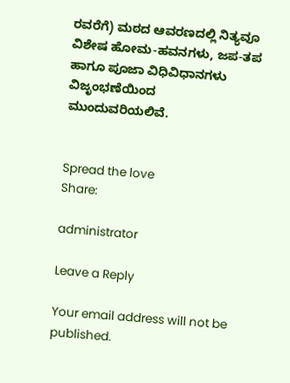ರವರೆಗೆ) ಮಠದ ಆವರಣದಲ್ಲಿ ನಿತ್ಯವೂ ವಿಶೇಷ ಹೋಮ-ಹವನಗಳು, ಜಪ-ತಪ ಹಾಗೂ ಪೂಜಾ ವಿಧಿವಿಧಾನಗಳು ವಿಜೃಂಭಣೆಯಿಂದ ಮುಂದುವರಿಯಲಿವೆ.


Spread the love
Share:

administrator

Leave a Reply

Your email address will not be published.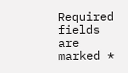Required fields are marked *